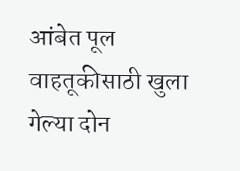आंबेत पूल वाहतूकीसाठी खुला
गेल्या दोन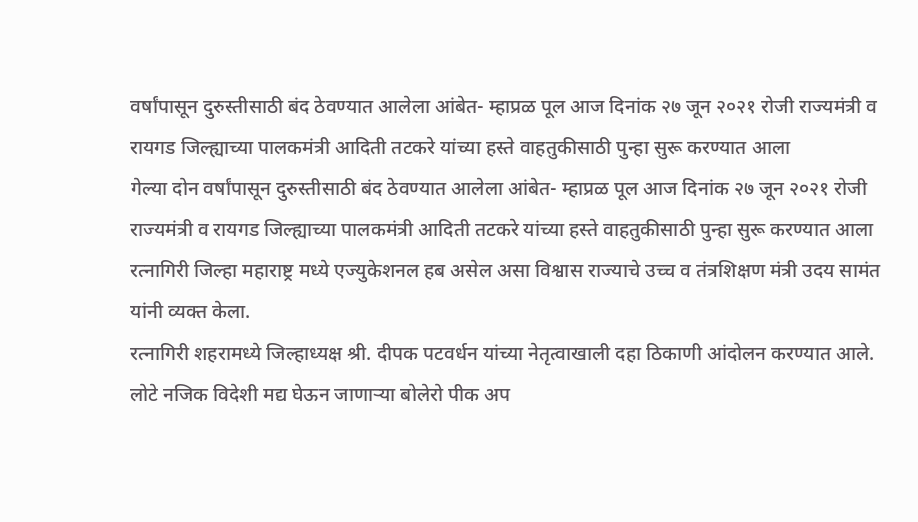वर्षांपासून दुरुस्तीसाठी बंद ठेवण्यात आलेला आंबेत- म्हाप्रळ पूल आज दिनांक २७ जून २०२१ रोजी राज्यमंत्री व रायगड जिल्ह्याच्या पालकमंत्री आदिती तटकरे यांच्या हस्ते वाहतुकीसाठी पुन्हा सुरू करण्यात आला
गेल्या दोन वर्षांपासून दुरुस्तीसाठी बंद ठेवण्यात आलेला आंबेत- म्हाप्रळ पूल आज दिनांक २७ जून २०२१ रोजी राज्यमंत्री व रायगड जिल्ह्याच्या पालकमंत्री आदिती तटकरे यांच्या हस्ते वाहतुकीसाठी पुन्हा सुरू करण्यात आला
रत्नागिरी जिल्हा महाराष्ट्र मध्ये एज्युकेशनल हब असेल असा विश्वास राज्याचे उच्च व तंत्रशिक्षण मंत्री उदय सामंत यांनी व्यक्त केला.
रत्नागिरी शहरामध्ये जिल्हाध्यक्ष श्री. दीपक पटवर्धन यांच्या नेतृत्वाखाली दहा ठिकाणी आंदोलन करण्यात आले.
लोटे नजिक विदेशी मद्य घेऊन जाणाऱ्या बोलेरो पीक अप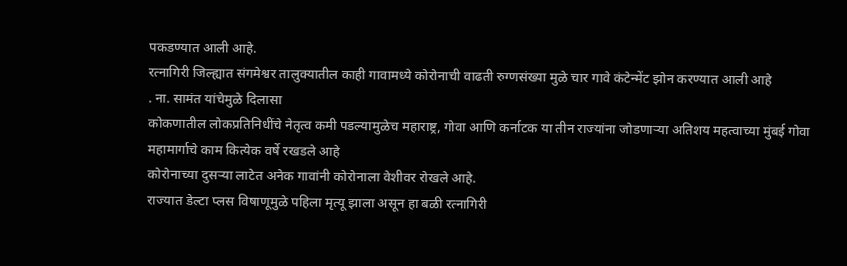पकडण्यात आली आहे.
रत्नागिरी जिल्ह्यात संगमेश्वर तालुक्यातील काही गावामध्ये कोरोनाची वाढती रुग्णसंख्या मुळे चार गावे कंटेन्मेंट झोन करण्यात आली आहे
. ना. सामंत यांचेमुळे दिलासा
कोकणातील लोकप्रतिनिधींचे नेतृत्व कमी पडल्यामुळेच महाराष्ट्र, गोवा आणि कर्नाटक या तीन राज्यांना जोडणाऱ्या अतिशय महत्वाच्या मुंबई गोवा महामार्गाचे काम कित्येक वर्षे रखडले आहे
कोरोनाच्या दुसऱ्या लाटेत अनेक गावांनी कोरोनाला वेशीवर रोखले आहे.
राज्यात डेल्टा प्लस विषाणूमुळे पहिला मृत्यू झाला असून हा बळी रत्नागिरी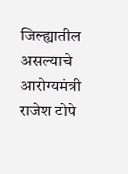जिल्ह्यातील असल्याचे आरोग्यमंत्री राजेश टोपे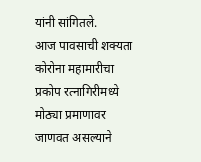यांनी सांगितले.
आज पावसाची शक्यता
कोरोना महामारीचा प्रकोप रत्नागिरीमध्ये मोठ्या प्रमाणावर जाणवत असल्याने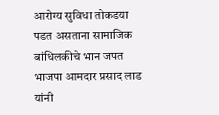आरोग्य सुविधा तोकडया पडत असताना सामाजिक बांधिलकीचे भान जपत भाजपा आमदार प्रसाद लाड
यांनी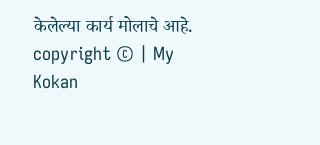केलेल्या कार्य मोलाचे आहे.
copyright © | My Kokan